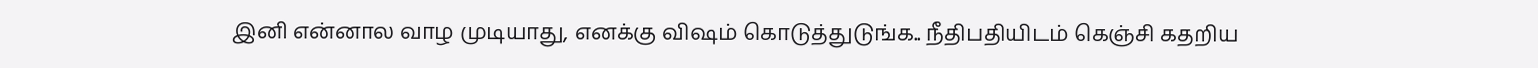இனி என்னால வாழ முடியாது, எனக்கு விஷம் கொடுத்துடுங்க.. நீதிபதியிடம் கெஞ்சி கதறிய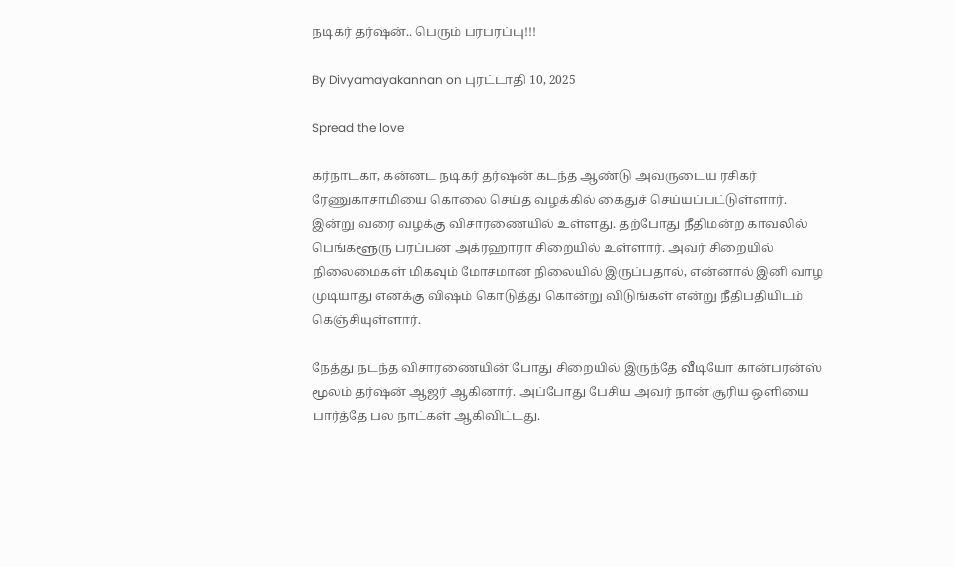நடிகர் தர்ஷன்.. பெரும் பரபரப்பு!!!

By Divyamayakannan on புரட்டாதி 10, 2025

Spread the love

கர்நாடகா, கன்னட நடிகர் தர்ஷன் கடந்த ஆண்டு அவருடைய ரசிகர் ரேணுகாசாமியை கொலை செய்த வழக்கில் கைதுச் செய்யப்பட்டுள்ளார். இன்று வரை வழக்கு விசாரணையில் உள்ளது. தற்போது நீதிமன்ற காவலில் பெங்களூரு பரப்பன அக்ரஹாரா சிறையில் உள்ளார். அவர் சிறையில் நிலைமைகள் மிகவும் மோசமான நிலையில் இருப்பதால், என்னால் இனி வாழ முடியாது எனக்கு விஷம் கொடுத்து கொன்று விடுங்கள் என்று நீதிபதியிடம் கெஞ்சியுள்ளார்.

நேத்து நடந்த விசாரணையின் போது சிறையில் இருந்தே வீடியோ கான்பரன்ஸ் மூலம் தர்ஷன் ஆஜர் ஆகினார். அப்போது பேசிய அவர் நான் சூரிய ஒளியை பார்த்தே பல நாட்கள் ஆகிவிட்டது.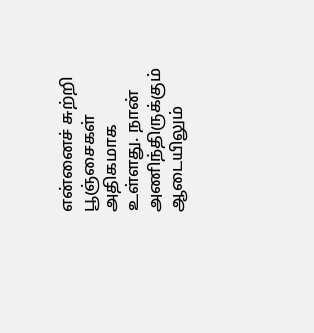என்னைச் சுற்றி பூஞ்சைகள் அதிகமாக உள்ளது. நான் அணிந்திருக்கும் ஆடையிலும்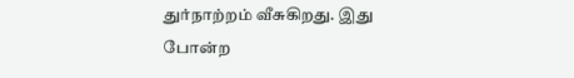துர்நாற்றம் வீசுகிறது. இது போன்ற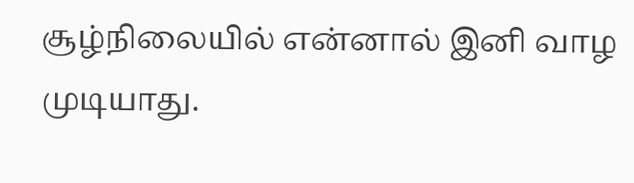சூழ்நிலையில் என்னால் இனி வாழ முடியாது.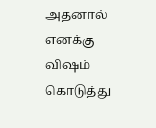அதனால் எனக்கு விஷம் கொடுத்து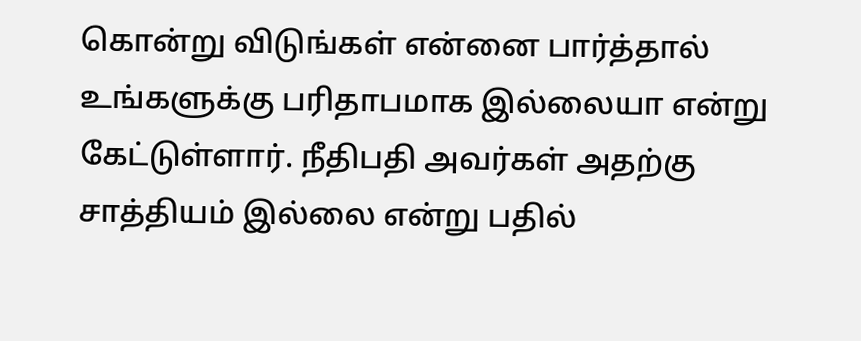கொன்று விடுங்கள் என்னை பார்த்தால் உங்களுக்கு பரிதாபமாக இல்லையா என்று கேட்டுள்ளார். நீதிபதி அவர்கள் அதற்கு சாத்தியம் இல்லை என்று பதில்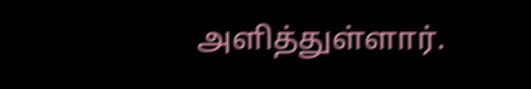அளித்துள்ளார்.